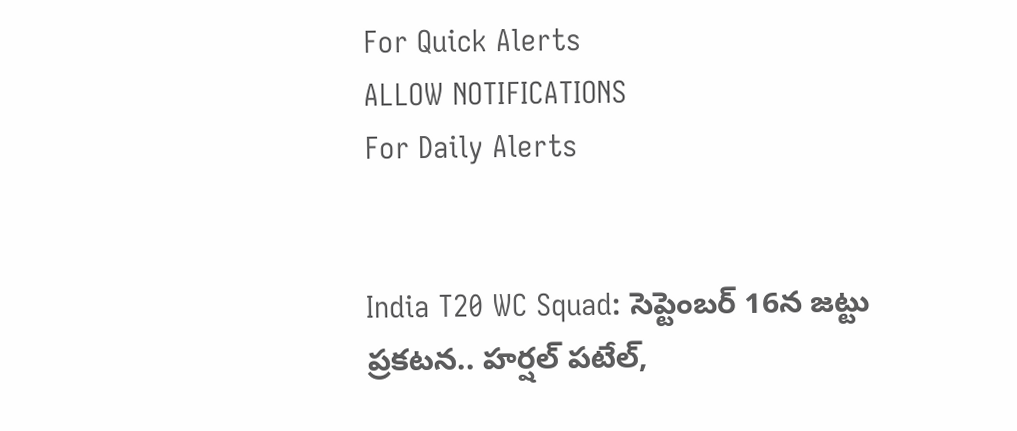For Quick Alerts
ALLOW NOTIFICATIONS
For Daily Alerts


India T20 WC Squad: సెప్టెంబర్ 16న జట్టు ప్రకటన.. హర్షల్ పటేల్,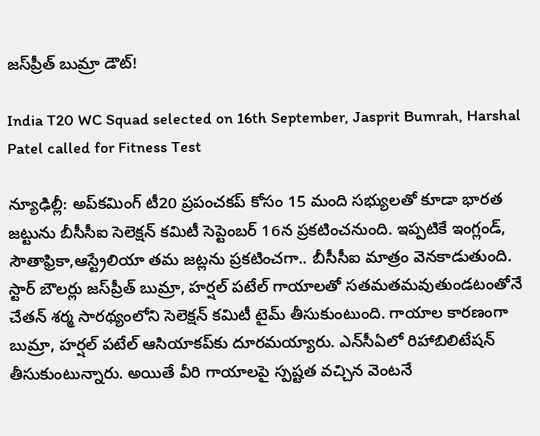జస్‌ప్రీత్ బుమ్రా డౌట్!

India T20 WC Squad selected on 16th September, Jasprit Bumrah, Harshal Patel called for Fitness Test

న్యూఢిల్లీ: అప్‌కమింగ్ టీ20 ప్రపంచకప్ కోసం 15 మంది సభ్యులతో కూడా భారత జట్టును బీసీసీఐ సెలెక్షన్ కమిటీ సెప్టెంబర్ 16న ప్రకటించనుంది. ఇప్పటికే ఇంగ్లండ్, సౌతాఫ్రికా,ఆస్ట్రేలియా తమ జట్లను ప్రకటించగా.. బీసీసీఐ మాత్రం వెనకాడుతుంది. స్టార్ బౌలర్లు జస్‌ప్రీత్ బుమ్రా, హర్షల్ పటేల్ గాయాలతో సతమతమవుతుండటంతోనే చేతన్ శర్మ సారథ్యంలోని సెలెక్షన్ కమిటీ టైమ్ తీసుకుంటుంది. గాయాల కారణంగా బుమ్రా, హర్షల్ పటేల్ ఆసియాకప్‌కు దూరమయ్యారు. ఎన్‌సీఏలో రిహాబిలిటేషన్ తీసుకుంటున్నారు. అయితే వీరి గాయాలపై స్పష్టత వచ్చిన వెంటనే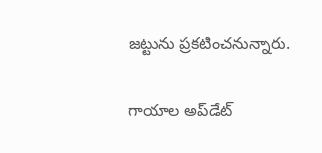జట్టును ప్రకటించనున్నారు.

గాయాల అప్‌డేట్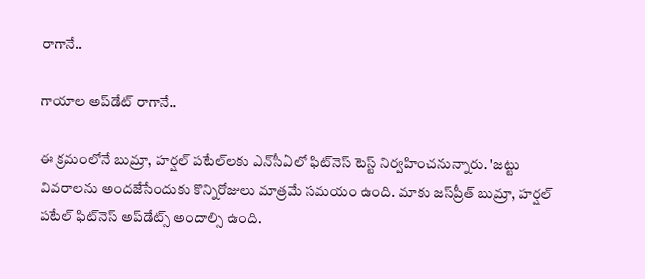రాగానే..

గాయాల అప్‌డేట్ రాగానే..

ఈ క్రమంలోనే బుమ్రా, హర్షల్ పటేల్‌లకు ఎన్‌సీఏలో ఫిట్‌నెస్ టెస్ట్ నిర్వహించనున్నారు. 'జట్టు వివరాలను అందజేసేందుకు కొన్నిరోజులు మాత్రమే సమయం ఉంది. మాకు జస్‌ప్రీత్ బుమ్రా, హర్షల్ పటేల్ ఫిట్‌నెస్ అప్‌డేట్స్ అందాల్సి ఉంది.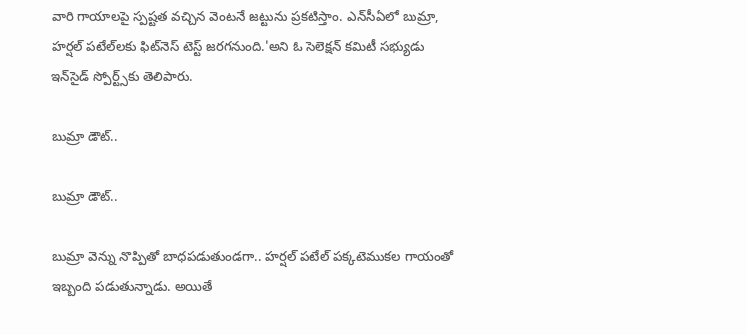వారి గాయాలపై స్పష్టత వచ్చిన వెంటనే జట్టును ప్రకటిస్తాం. ఎన్‌సీఏలో బుమ్రా, హర్షల్ పటేల్‌లకు ఫిట్‌నెస్ టెస్ట్ జరగనుంది.'అని ఓ సెలెక్షన్ కమిటీ సభ్యుడు ఇన్‌సైడ్ స్పోర్ట్స్‌కు తెలిపారు.

బుమ్రా డౌట్..

బుమ్రా డౌట్..

బుమ్రా వెన్ను నొప్పితో బాధపడుతుండగా.. హర్షల్ పటేల్ పక్కటెముకల గాయంతో ఇబ్బంది పడుతున్నాడు. అయితే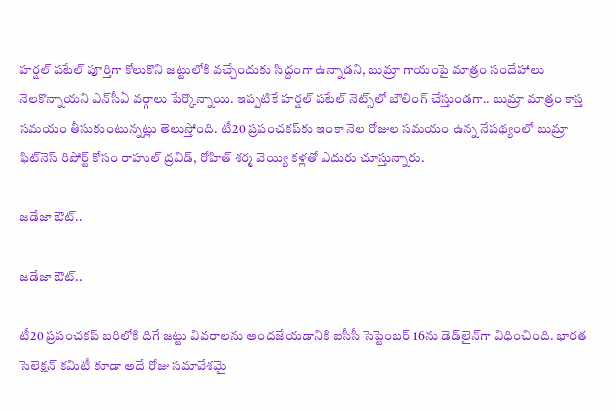హర్షల్ పటేల్ పూర్తిగా కోలుకొని జట్టులోకి వచ్చేందుకు సిద్దంగా ఉన్నాడని, బుమ్రా గాయంపై మాత్రం సందేహాలు నెలకొన్నాయని ఎన్‌సీఏ వర్గాలు పేర్కొన్నాయి. ఇప్పటికే హర్షల్ పటేల్‌ నెట్స్‌లో బౌలింగ్ చేస్తుండగా.. బుమ్రా మాత్రం కాస్త సమయం తీసుకుంటున్నట్లు తెలుస్తోంది. టీ20 ప్రపంచకప్‌కు ఇంకా నెల రోజుల సమయం ఉన్న నేపథ్యంలో బుమ్రా ఫిట్‌నెస్ రిపోర్ట్ కోసం రాహుల్ ద్రవిడ్, రోహిత్ శర్మ వెయ్యి కళ్లతో ఎదురు చూస్తున్నారు.

జడేజా ఔట్..

జడేజా ఔట్..

టీ20 ప్రపంచకప్ బరిలోకి దిగే జట్టు వివరాలను అందజేయడానికి ఐసీసీ సెప్టెంబర్ 16ను డెడ్‌లైన్‌గా విధించింది. భారత సెలెక్షన్ కమిటీ కూడా అదే రోజు సమావేశమై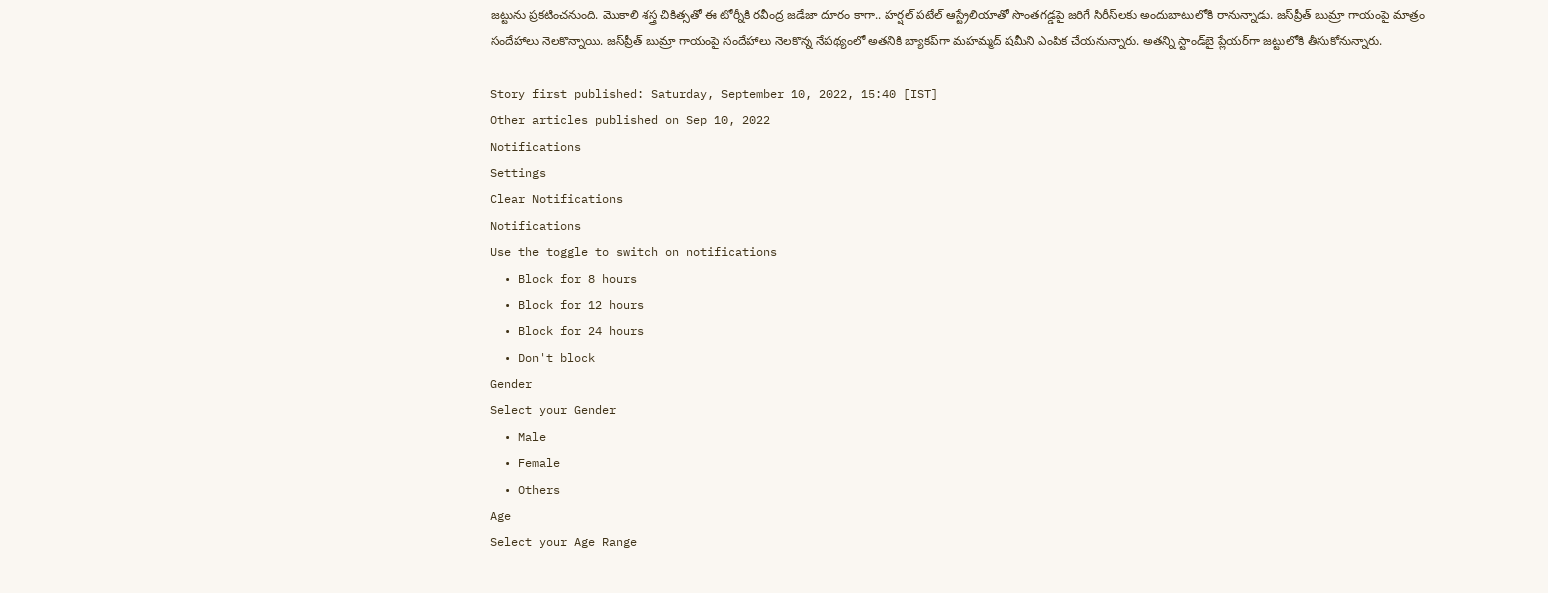జట్టును ప్రకటించనుంది. మొకాలి శస్త్ర చికిత్సతో ఈ టోర్నీకి రవీంద్ర జడేజా దూరం కాగా.. హర్షల్ పటేల్ ఆస్ట్రేలియాతో సొంతగడ్డపై జరిగే సిరీస్‌లకు అందుబాటులోకి రానున్నాడు. జస్‌ప్రీత్ బుమ్రా గాయంపై మాత్రం సందేహాలు నెలకొన్నాయి. జస్‌ప్రీత్ బుమ్రా గాయంపై సందేహాలు నెలకొన్న నేపథ్యంలో అతనికి బ్యాకప్‌గా మహమ్మద్ షమీని ఎంపిక చేయనున్నారు. అతన్ని స్టాండ్‌బై ప్లేయర్‌గా జట్టులోకి తీసుకోనున్నారు.

Story first published: Saturday, September 10, 2022, 15:40 [IST]
Other articles published on Sep 10, 2022
Notifications
Settings
Clear Notifications
Notifications
Use the toggle to switch on notifications
  • Block for 8 hours
  • Block for 12 hours
  • Block for 24 hours
  • Don't block
Gender
Select your Gender
  • Male
  • Female
  • Others
Age
Select your Age Range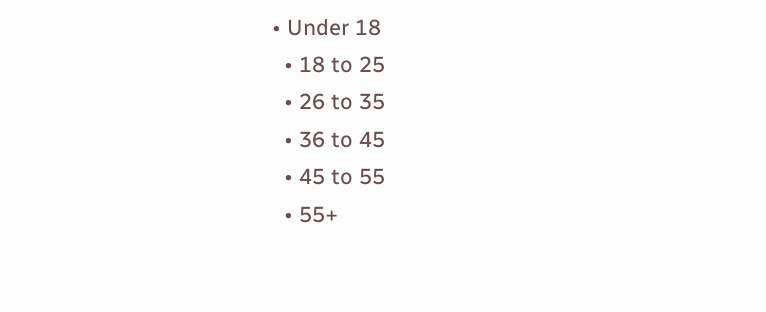• Under 18
  • 18 to 25
  • 26 to 35
  • 36 to 45
  • 45 to 55
  • 55+